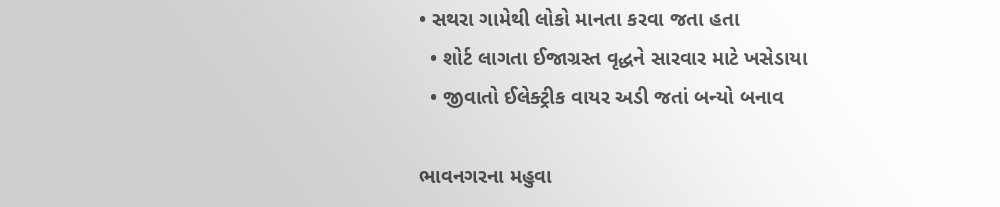• સથરા ગામેથી લોકો માનતા કરવા જતા હતા
  • શોર્ટ લાગતા ઈજાગ્રસ્ત વૃદ્ધને સારવાર માટે ખસેડાયા
  • જીવાતો ઈલેક્ટ્રીક વાયર અડી જતાં બન્યો બનાવ

ભાવનગરના મહુવા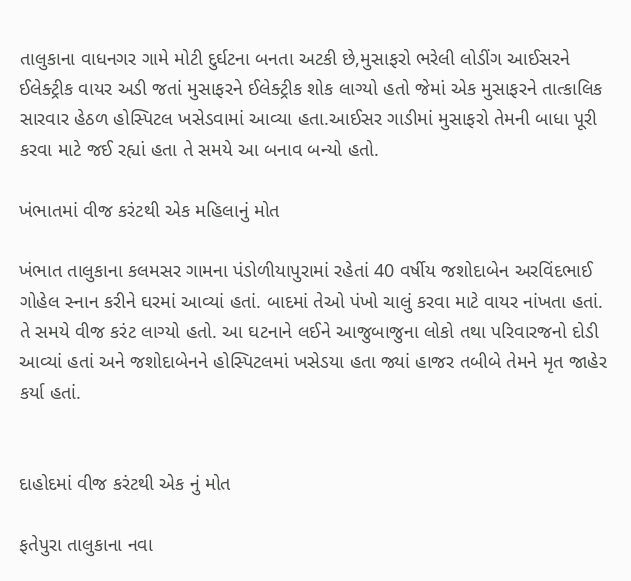તાલુકાના વાધનગર ગામે મોટી દુર્ઘટના બનતા અટકી છે,મુસાફરો ભરેલી લોડીંગ આઈસરને ઈલેક્ટ્રીક વાયર અડી જતાં મુસાફરને ઈલેક્ટ્રીક શોક લાગ્યો હતો જેમાં એક મુસાફરને તાત્કાલિક સારવાર હેઠળ હોસ્પિટલ ખસેડવામાં આવ્યા હતા.આઈસર ગાડીમાં મુસાફરો તેમની બાધા પૂરી કરવા માટે જઈ રહ્યાં હતા તે સમયે આ બનાવ બન્યો હતો.

ખંભાતમાં વીજ કરંટથી એક મહિલાનું મોત

ખંભાત તાલુકાના કલમસર ગામના પંડોળીયાપુરામાં રહેતાં 40 વર્ષીય જશોદાબેન અરવિંદભાઈ ગોહેલ સ્નાન કરીને ઘરમાં આવ્યાં હતાં. બાદમાં તેઓ પંખો ચાલું કરવા માટે વાયર નાંખતા હતાં. તે સમયે વીજ કરંટ લાગ્યો હતો. આ ઘટનાને લઈને આજુબાજુના લોકો તથા પરિવારજનો દોડી આવ્યાં હતાં અને જશોદાબેનને હોસ્પિટલમાં ખસેડયા હતા જ્યાં હાજર તબીબે તેમને મૃત જાહેર કર્યા હતાં.


દાહોદમાં વીજ કરંટથી એક નું મોત

ફતેપુરા તાલુકાના નવા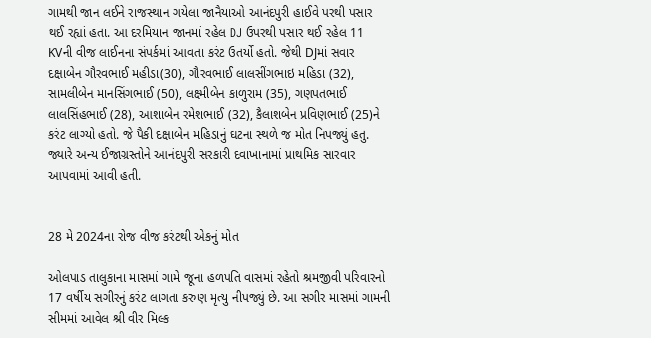ગામથી જાન લઈને રાજસ્થાન ગયેલા જાનૈયાઓ આનંદપુરી હાઈવે પરથી પસાર થઈ રહ્યાં હતા. આ દરમિયાન જાનમાં રહેલ DJ ઉપરથી પસાર થઈ રહેલ 11 KVની વીજ લાઈનના સંપર્કમાં આવતા કરંટ ઉતર્યો હતો. જેથી DJમાં સવાર દક્ષાબેન ગૌરવભાઈ મહીડા(30), ગૌરવભાઈ લાલસીંગભાઇ મહિડા (32), સામલીબેન માનસિંગભાઈ (50), લક્ષ્મીબેન કાળુરામ (35), ગણપતભાઈ લાલસિંહભાઈ (28), આશાબેન રમેશભાઈ (32), કૈલાશબેન પ્રવિણભાઈ (25)ને કરંટ લાગ્યો હતો. જે પૈકી દક્ષાબેન મહિડાનું ઘટના સ્થળે જ મોત નિપજ્યું હતુ. જ્યારે અન્ય ઈજાગ્રસ્તોને આનંદપુરી સરકારી દવાખાનામાં પ્રાથમિક સારવાર આપવામાં આવી હતી.


28 મે 2024ના રોજ વીજ કરંટથી એકનું મોત

ઓલપાડ તાલુકાના માસમાં ગામે જૂના હળપતિ વાસમાં રહેતો શ્રમજીવી પરિવારનો 17 વર્ષીય સગીરનું કરંટ લાગતા કરુણ મૃત્યુ નીપજ્યું છે. આ સગીર માસમાં ગામની સીમમાં આવેલ શ્રી વીર મિલ્ક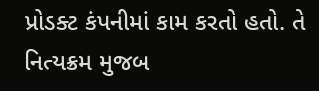પ્રોડક્ટ કંપનીમાં કામ કરતો હતો. તે નિત્યક્રમ મુજબ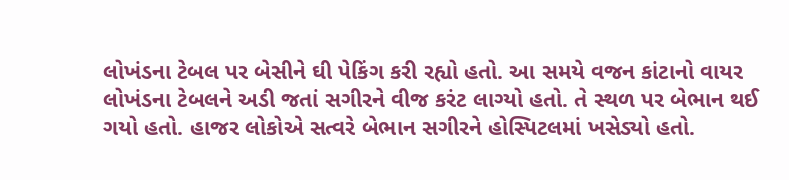લોખંડના ટેબલ પર બેસીને ઘી પેકિંગ કરી રહ્યો હતો. આ સમયે વજન કાંટાનો વાયર લોખંડના ટેબલને અડી જતાં સગીરને વીજ કરંટ લાગ્યો હતો. તે સ્થળ પર બેભાન થઈ ગયો હતો. હાજર લોકોએ સત્વરે બેભાન સગીરને હોસ્પિટલમાં ખસેડ્યો હતો.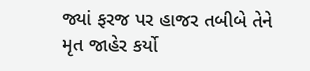જ્યાં ફરજ પર હાજર તબીબે તેને મૃત જાહેર કર્યો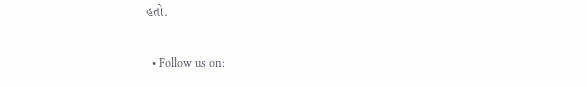હતો.

  • Follow us on: